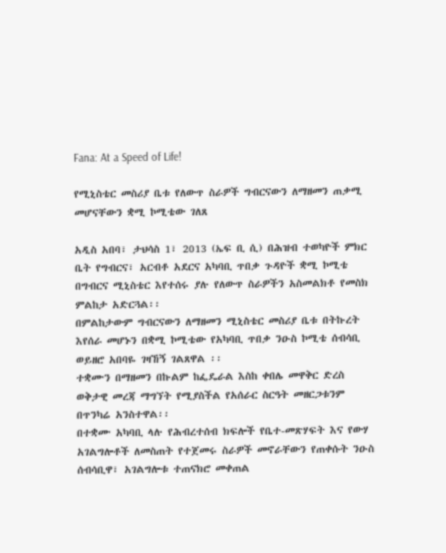Fana: At a Speed of Life!

የሚኒስቴር መስሪያ ቤቱ የለውጥ ስራዎች ግብርናውን ለማዘመን ጠቃሚ መሆናቸውን ቋሚ ኮሚቴው ገለጸ

አዲስ አበባ፣ ታህሳስ 1፣ 2013 (ኤፍ ቢ ሲ) በሕዝብ ተወካዮች ምክር ቤት የግብርና፣ አርብቶ አደርና አካባቢ ጥበቃ ጉዳዮች ቋሚ ኮሚቴ በግብርና ሚኒስቴር እየተሰሩ ያሉ የለውጥ ስራዎችን አስመልክቶ የመስክ ምልከታ አድርጓል፡፡
በምልከታውም ግብርናውን ለማዘመን ሚኒስቴር መስሪያ ቤቱ በትኩረት እየሰራ መሆኑን በቋሚ ኮሚቴው የአካባቢ ጥበቃ ንዑስ ኮሚቴ ሰብሳቢ ወይዘሮ አበባዬ ገዛኸኝ ገልጸዋል ፡፡
ተቋሙን በማዘመን በኩልም ከፌዴራል እስከ ቀበሌ መዋቅር ድረስ ወቅታዊ መረጃ ማግኘት የሚያስችል የአሰራር ስርዓት መዘርጋቱንም በጥንካሬ አንስተዋል፡፡
በተቋሙ አካባቢ ላሉ የሕብረተሰብ ክፍሎች የቤተ-መጽሃፍት እና የውሃ አገልግሎቶች ለመስጠት የተጀመሩ ስራዎች መኖራቸውን የጠቀሱት ንዑስ ሰብሳቢዋ፣ አገልግሎቱ ተጠናክሮ መቀጠል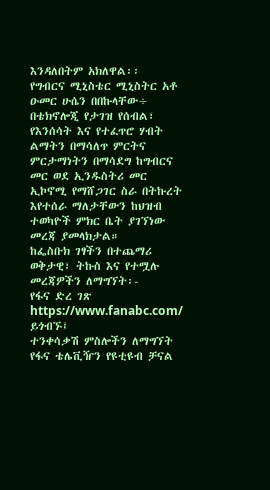እንዳለበትም አክለዋል፡፡
የግብርና ሚኒስቴር ሚኒስትር አቶ ዑመር ሁሴን በበኩላቸው÷ በቴክኖሎጂ የታገዝ የሰብል፣ የእንሰሳት እና የተፈጥሮ ሃብት ልማትን በማሳለጥ ምርትና ምርታማነትን በማሳደግ ከግብርና መር ወደ ኢንዱስትሪ መር ኢኮኖሚ የማሸጋገር ስራ በትኩረት እየተሰራ ማለታቸውን ከህዝብ ተወካዮች ምክር ቤት ያገኘነው መረጃ ያመላክታል።
ከፌስቡክ ገፃችን በተጨማሪ ወቅታዊ፣ ትኩስ እና የተሟሉ መረጃዎችን ለማግኘት፡-
የፋና ድረ ገጽ https://www.fanabc.com/ ይጎብኙ፤
ተንቀሳቃሽ ምስሎችን ለማግኘት የፋና ቴሌቪዥን የዩቲዩብ ቻናል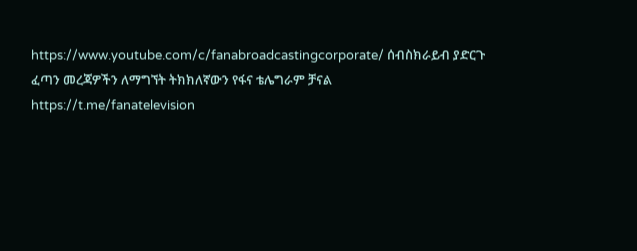https://www.youtube.com/c/fanabroadcastingcorporate/ ሰብስክራይብ ያድርጉ
ፈጣን መረጃዎችን ለማግኘት ትክክለኛውን የፋና ቴሌግራም ቻናል https://t.me/fanatelevision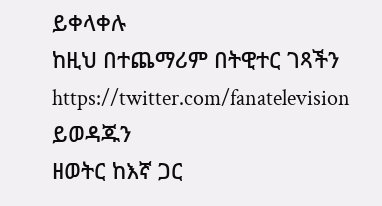ይቀላቀሉ
ከዚህ በተጨማሪም በትዊተር ገጻችን https://twitter.com/fanatelevision ይወዳጁን
ዘወትር ከእኛ ጋር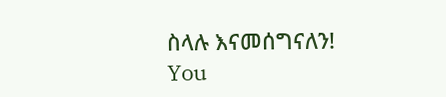ስላሉ እናመሰግናለን!
You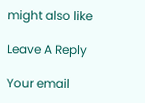might also like

Leave A Reply

Your email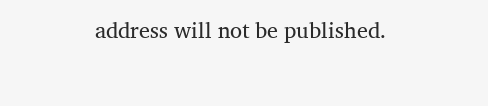address will not be published.